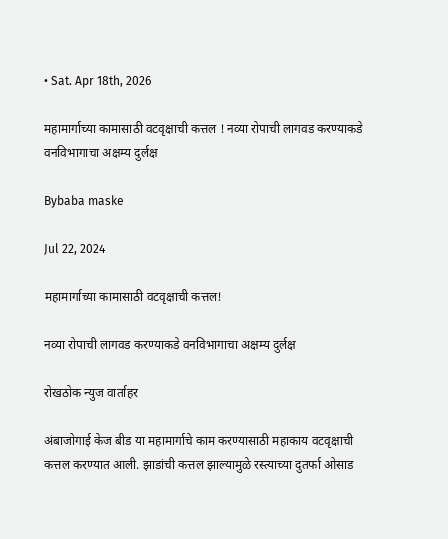• Sat. Apr 18th, 2026

महामार्गाच्या कामासाठी वटवृक्षाची कत्तल ! नव्या रोपाची लागवड करण्याकडे वनविभागाचा अक्षम्य दुर्लक्ष

Bybaba maske

Jul 22, 2024

महामार्गाच्या कामासाठी वटवृक्षाची कत्तल!

नव्या रोपाची लागवड करण्याकडे वनविभागाचा अक्षम्य दुर्लक्ष

रोखठोक न्युज वार्ताहर

अंबाजोगाई केज बीड या महामार्गाचे काम करण्यासाठी महाकाय वटवृक्षाची कत्तल करण्यात आली. झाडांची कत्तल झाल्यामुळे रस्त्याच्या दुतर्फा ओसाड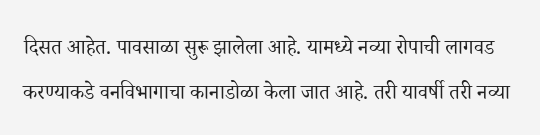दिसत आहेत. पावसाळा सुरू झालेला आहे. यामध्ये नव्या रोपाची लागवड करण्याकडे वनविभागाचा कानाडोळा केला जात आहे. तरी यावर्षी तरी नव्या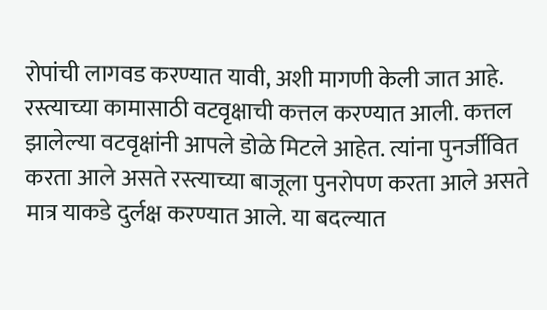रोपांची लागवड करण्यात यावी, अशी मागणी केली जात आहे. रस्त्याच्या कामासाठी वटवृक्षाची कत्तल करण्यात आली. कत्तल झालेल्या वटवृक्षांनी आपले डोळे मिटले आहेत. त्यांना पुनर्जीवित करता आले असते रस्त्याच्या बाजूला पुनरोपण करता आले असते मात्र याकडे दुर्लक्ष करण्यात आले. या बदल्यात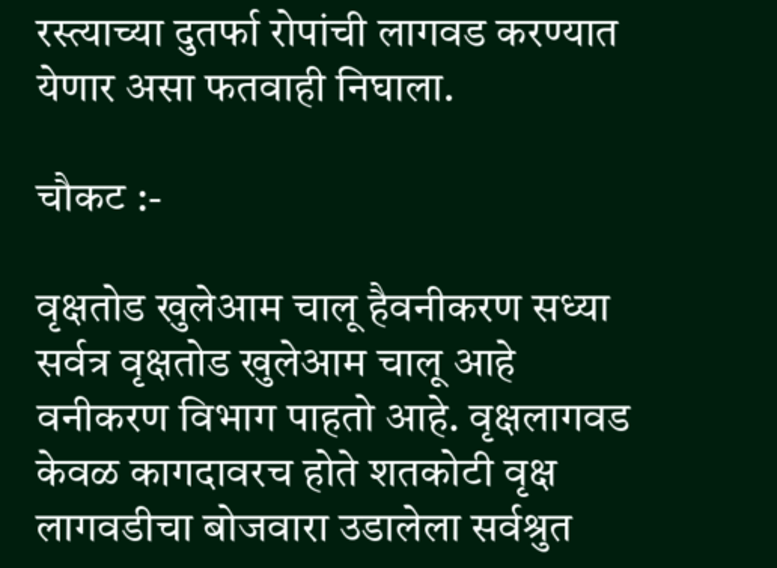रस्त्याच्या दुतर्फा रोपांची लागवड करण्यात येणार असा फतवाही निघाला.

चौकट :-

वृक्षतोड खुलेआम चालू हैवनीकरण सध्या सर्वत्र वृक्षतोड खुलेआम चालू आहे वनीकरण विभाग पाहतो आहे. वृक्षलागवड केवळ कागदावरच होते शतकोटी वृक्ष लागवडीचा बोजवारा उडालेला सर्वश्रुत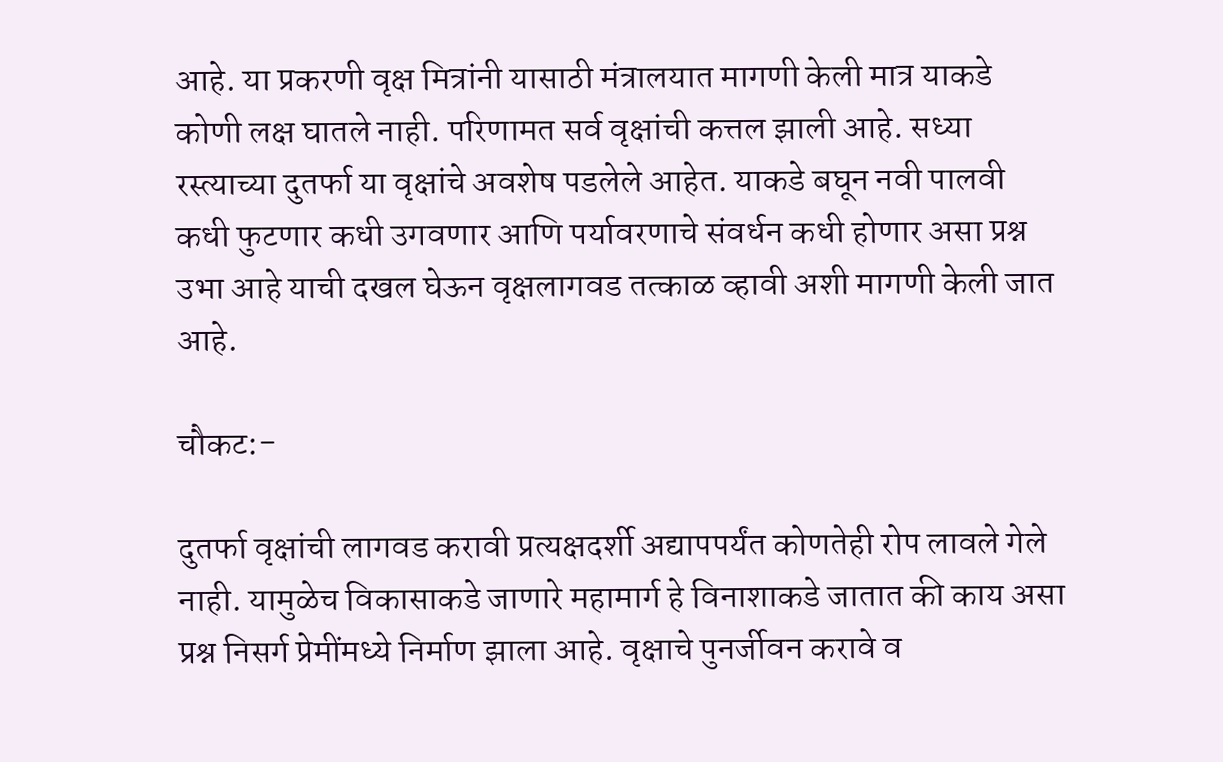आहे. या प्रकरणी वृक्ष मित्रांनी यासाठी मंत्रालयात मागणी केली मात्र याकडे कोणी लक्ष घातले नाही. परिणामत सर्व वृक्षांची कत्तल झाली आहे. सध्या रस्त्याच्या दुतर्फा या वृक्षांचे अवशेष पडलेले आहेत. याकडे बघून नवी पालवी कधी फुटणार कधी उगवणार आणि पर्यावरणाचे संवर्धन कधी होणार असा प्रश्न उभा आहे याची दखल घेऊन वृक्षलागवड तत्काळ व्हावी अशी मागणी केली जात आहे.

चौकट:-

दुतर्फा वृक्षांची लागवड करावी प्रत्यक्षदर्शी अद्यापपर्यंत कोणतेही रोप लावले गेले नाही. यामुळेच विकासाकडे जाणारे महामार्ग हे विनाशाकडे जातात की काय असा प्रश्न निसर्ग प्रेमींमध्ये निर्माण झाला आहे. वृक्षाचे पुनर्जीवन करावे व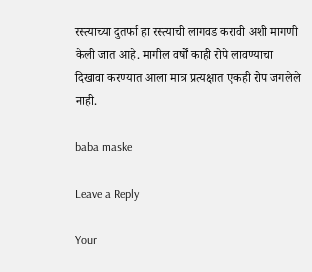रस्त्याच्या दुतर्फा हा रस्त्याची लागवड करावी अशी मागणी केली जात आहे. मागील वर्षों काही रोपे लावण्याचा दिखावा करण्यात आला मात्र प्रत्यक्षात एकही रोप जगलेले नाही.

baba maske

Leave a Reply

Your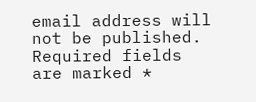email address will not be published. Required fields are marked *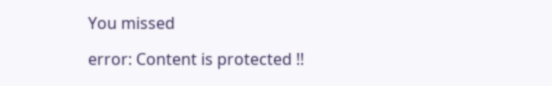You missed

error: Content is protected !!